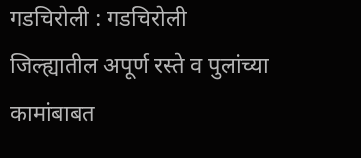गडचिरोली : गडचिरोली जिल्ह्यातील अपूर्ण रस्ते व पुलांच्या कामांबाबत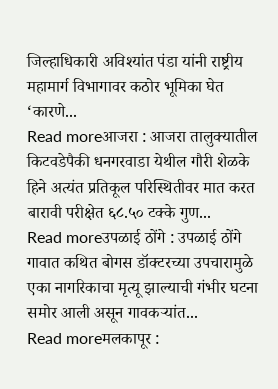जिल्हाधिकारी अविश्यांत पंडा यांनी राष्ट्रीय महामार्ग विभागावर कठोर भूमिका घेत ‘कारणे...
Read moreआजरा : आजरा तालुक्यातील किटवडेपैकी धनगरवाडा येथील गौरी शेळके हिने अत्यंत प्रतिकूल परिस्थितीवर मात करत बारावी परीक्षेत ६८.५० टक्के गुण...
Read moreउपळाई ठोंगे : उपळाई ठोंगे गावात कथित बोगस डॉक्टरच्या उपचारामुळे एका नागरिकाचा मृत्यू झाल्याची गंभीर घटना समोर आली असून गावकऱ्यांत...
Read moreमलकापूर :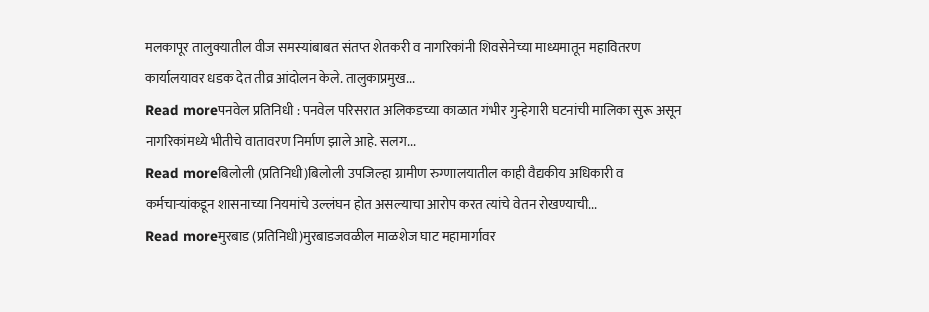मलकापूर तालुक्यातील वीज समस्यांबाबत संतप्त शेतकरी व नागरिकांनी शिवसेनेच्या माध्यमातून महावितरण कार्यालयावर धडक देत तीव्र आंदोलन केले. तालुकाप्रमुख...
Read moreपनवेल प्रतिनिधी : पनवेल परिसरात अलिकडच्या काळात गंभीर गुन्हेगारी घटनांची मालिका सुरू असून नागरिकांमध्ये भीतीचे वातावरण निर्माण झाले आहे. सलग...
Read moreबिलोली (प्रतिनिधी)बिलोली उपजिल्हा ग्रामीण रुग्णालयातील काही वैद्यकीय अधिकारी व कर्मचाऱ्यांकडून शासनाच्या नियमांचे उल्लंघन होत असल्याचा आरोप करत त्यांचे वेतन रोखण्याची...
Read moreमुरबाड (प्रतिनिधी)मुरबाडजवळील माळशेज घाट महामार्गावर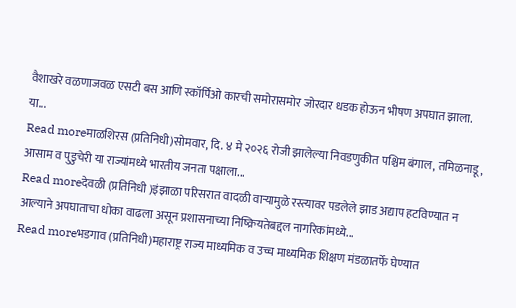वैशाखरे वळणाजवळ एसटी बस आणि स्कॉर्पिओ कारची समोरासमोर जोरदार धडक होऊन भीषण अपघात झाला. या...
Read moreमाळशिरस (प्रतिनिधी)सोमवार, दि. ४ मे २०२६ रोजी झालेल्या निवडणुकीत पश्चिम बंगाल, तमिळनाडू, आसाम व पुडुचेरी या राज्यांमध्ये भारतीय जनता पक्षाला...
Read moreदेवळी (प्रतिनिधी )इंझाळा परिसरात वादळी वाऱ्यामुळे रस्त्यावर पडलेले झाड अद्याप हटविण्यात न आल्याने अपघाताचा धोका वाढला असून प्रशासनाच्या निष्क्रियतेबद्दल नागरिकांमध्ये...
Read moreभडगाव (प्रतिनिधी)महाराष्ट्र राज्य माध्यमिक व उच्च माध्यमिक शिक्षण मंडळातर्फे घेण्यात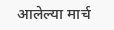आलेल्या मार्च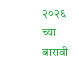२०२६ च्या बारावी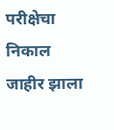परीक्षेचा निकाल जाहीर झाला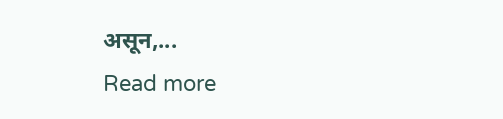असून,...
Read more